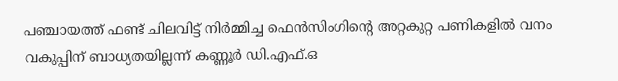പഞ്ചായത്ത് ഫണ്ട് ചിലവിട്ട് നിര്‍മ്മിച്ച ഫെൻസിംഗിൻ്റെ അറ്റകുറ്റ പണികളില്‍ വനം വകുപ്പിന് ബാധ്യതയില്ലന്ന് കണ്ണൂര്‍ ഡി.എഫ്.ഒ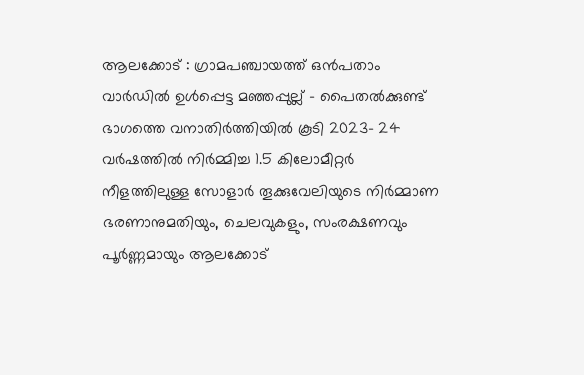ആലക്കോട് : ഗ്രാമപഞ്ചായത്ത് ഒൻപതാം വാർഡില്‍ ഉള്‍പ്പെട്ട മഞ്ഞപ്പുല്ല് - പൈതല്‍ക്കുണ്ട് ഭാഗത്തെ വനാതിർത്തിയില്‍ കൂടി 2023- 24 വർഷത്തില്‍ നിർമ്മിച്ച 1.5 കിലോമീറ്റർ നീളത്തിലുള്ള സോളാർ തൂക്കുവേലിയുടെ നിർമ്മാണ ഭരണാനുമതിയും, ചെലവുകളും, സംരക്ഷണവും പൂർണ്ണമായും ആലക്കോട്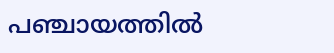പഞ്ചായത്തില്‍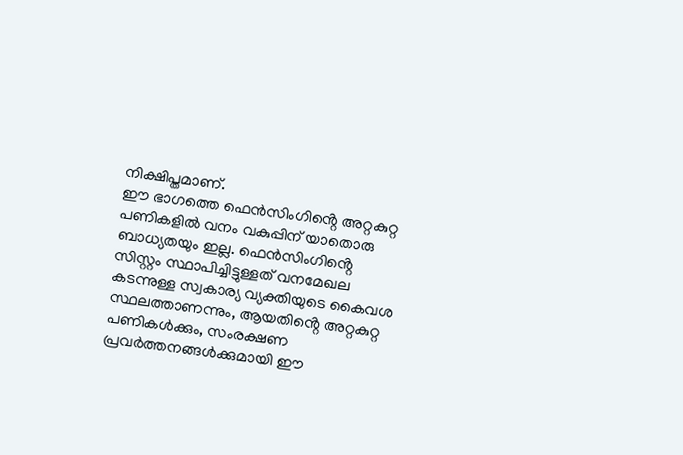നിക്ഷിപ്തമാണ്.
ഈ ഭാഗത്തെ ഫെൻസിംഗിൻ്റെ അറ്റകുറ്റ പണികളില്‍ വനം വകുപ്പിന് യാതൊരു ബാധ്യതയും ഇല്ല. ഫെൻസിംഗിൻ്റെ സിസ്റ്റം സ്ഥാപിച്ചിട്ടുള്ളത് വനമേഖല കടന്നുള്ള സ്വകാര്യ വ്യക്തിയുടെ കൈവശ സ്ഥലത്താണന്നും, ആയതിൻ്റെ അറ്റകുറ്റ പണികള്‍ക്കും, സംരക്ഷണ പ്രവർത്തനങ്ങള്‍ക്കുമായി ഈ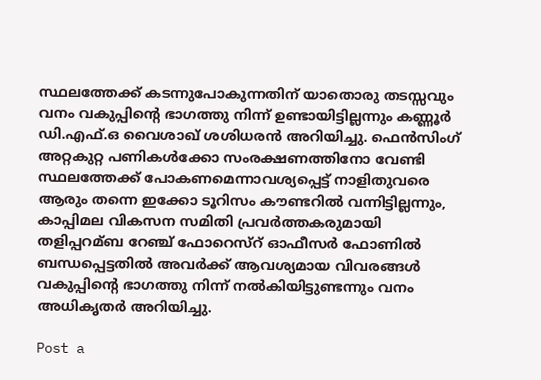സ്ഥലത്തേക്ക് കടന്നുപോകുന്നതിന് യാതൊരു തടസ്സവും വനം വകുപ്പിൻ്റെ ഭാഗത്തു നിന്ന് ഉണ്ടായിട്ടില്ലന്നും കണ്ണൂർ ഡി.എഫ്.ഒ വൈശാഖ് ശശിധരൻ അറിയിച്ചു. ഫെൻസിംഗ് അറ്റകുറ്റ പണികള്‍ക്കോ സംരക്ഷണത്തിനോ വേണ്ടി സ്ഥലത്തേക്ക് പോകണമെന്നാവശ്യപ്പെട്ട് നാളിതുവരെ ആരും തന്നെ ഇക്കോ ടൂറിസം കൗണ്ടറില്‍ വന്നിട്ടില്ലന്നും, കാപ്പിമല വികസന സമിതി പ്രവർത്തകരുമായി തളിപ്പറമ്ബ റേഞ്ച് ഫോറെസ്റ് ഓഫീസർ ഫോണില്‍ ബന്ധപ്പെട്ടതില്‍ അവർക്ക് ആവശ്യമായ വിവരങ്ങള്‍ വകുപ്പിൻ്റെ ഭാഗത്തു നിന്ന് നല്‍കിയിട്ടുണ്ടന്നും വനം അധികൃതർ അറിയിച്ചു.

Post a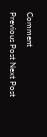Comment

Previous Post Next Post